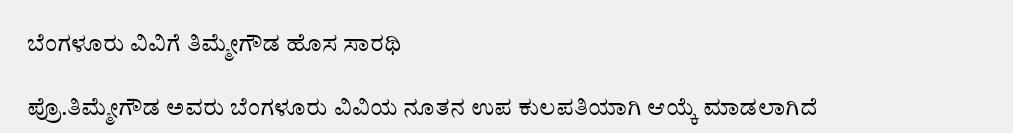ಬೆಂಗಳೂರು ವಿವಿಗೆ ತಿಮ್ಮೇಗೌಡ ಹೊಸ ಸಾರಥಿ

ಪ್ರೊ.ತಿಮ್ಮೇಗೌಡ ಅವರು ಬೆಂಗಳೂರು ವಿವಿಯ ನೂತನ ಉಪ ಕುಲಪತಿಯಾಗಿ ಆಯ್ಕೆ ಮಾಡಲಾಗಿದೆ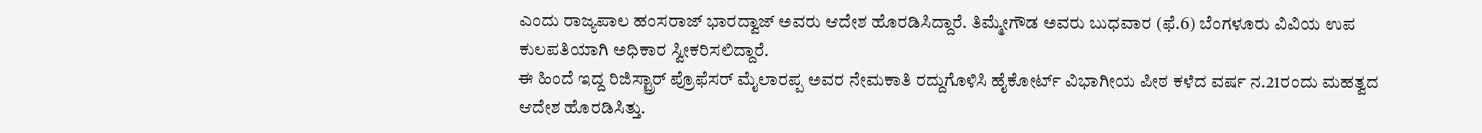ಎಂದು ರಾಜ್ಯಪಾಲ ಹಂಸರಾಜ್ ಭಾರದ್ವಾಜ್ ಅವರು ಆದೇಶ ಹೊರಡಿಸಿದ್ದಾರೆ. ತಿಮ್ಮೇಗೌಡ ಅವರು ಬುಧವಾರ (ಫೆ.6) ಬೆಂಗಳೂರು ವಿವಿಯ ಉಪ ಕುಲಪತಿಯಾಗಿ ಅಧಿಕಾರ ಸ್ವೀಕರಿಸಲಿದ್ದಾರೆ.
ಈ ಹಿಂದೆ ಇದ್ದ ರಿಜಿಸ್ಟ್ರಾರ್ ಪ್ರೊಫೆಸರ್ ಮೈಲಾರಪ್ಪ ಅವರ ನೇಮಕಾತಿ ರದ್ದುಗೊಳಿಸಿ ಹೈಕೋರ್ಟ್ ವಿಭಾಗೀಯ ಪೀಠ ಕಳೆದ ವರ್ಷ ನ.21ರಂದು ಮಹತ್ವದ ಆದೇಶ ಹೊರಡಿಸಿತ್ತು.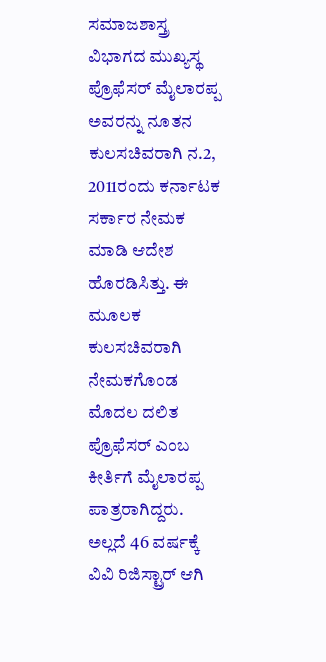ಸಮಾಜಶಾಸ್ತ್ರ ವಿಭಾಗದ ಮುಖ್ಯಸ್ಥ ಪ್ರೊಫೆಸರ್ ಮೈಲಾರಪ್ಪ ಅವರನ್ನು ನೂತನ ಕುಲಸಚಿವರಾಗಿ ನ.2, 2011ರಂದು ಕರ್ನಾಟಕ ಸರ್ಕಾರ ನೇಮಕ ಮಾಡಿ ಆದೇಶ ಹೊರಡಿಸಿತ್ತು. ಈ ಮೂಲಕ ಕುಲಸಚಿವರಾಗಿ ನೇಮಕಗೊಂಡ ಮೊದಲ ದಲಿತ ಪ್ರೊಫೆಸರ್ ಎಂಬ ಕೀರ್ತಿಗೆ ಮೈಲಾರಪ್ಪ ಪಾತ್ರರಾಗಿದ್ದರು. ಅಲ್ಲದೆ 46 ವರ್ಷಕ್ಕೆ ವಿವಿ ರಿಜಿಸ್ಟ್ರಾರ್ ಆಗಿ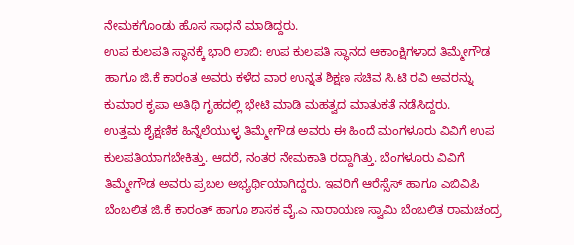ನೇಮಕಗೊಂಡು ಹೊಸ ಸಾಧನೆ ಮಾಡಿದ್ದರು.
ಉಪ ಕುಲಪತಿ ಸ್ಥಾನಕ್ಕೆ ಭಾರಿ ಲಾಬಿ: ಉಪ ಕುಲಪತಿ ಸ್ಥಾನದ ಆಕಾಂಕ್ಷಿಗಳಾದ ತಿಮ್ಮೇಗೌಡ ಹಾಗೂ ಜಿ.ಕೆ ಕಾರಂತ ಅವರು ಕಳೆದ ವಾರ ಉನ್ನತ ಶಿಕ್ಷಣ ಸಚಿವ ಸಿ.ಟಿ ರವಿ ಅವರನ್ನು ಕುಮಾರ ಕೃಪಾ ಅತಿಥಿ ಗೃಹದಲ್ಲಿ ಭೇಟಿ ಮಾಡಿ ಮಹತ್ವದ ಮಾತುಕತೆ ನಡೆಸಿದ್ದರು.
ಉತ್ತಮ ಶೈಕ್ಷಣಿಕ ಹಿನ್ನೆಲೆಯುಳ್ಳ ತಿಮ್ಮೇಗೌಡ ಅವರು ಈ ಹಿಂದೆ ಮಂಗಳೂರು ವಿವಿಗೆ ಉಪ ಕುಲಪತಿಯಾಗಬೇಕಿತ್ತು. ಆದರೆ, ನಂತರ ನೇಮಕಾತಿ ರದ್ದಾಗಿತ್ತು. ಬೆಂಗಳೂರು ವಿವಿಗೆ ತಿಮ್ಮೇಗೌಡ ಅವರು ಪ್ರಬಲ ಅಭ್ಯರ್ಥಿಯಾಗಿದ್ದರು. ಇವರಿಗೆ ಆರೆಸ್ಸೆಸ್ ಹಾಗೂ ಎಬಿವಿಪಿ ಬೆಂಬಲಿತ ಜಿ.ಕೆ ಕಾರಂತ್ ಹಾಗೂ ಶಾಸಕ ವೈ.ಎ ನಾರಾಯಣ ಸ್ವಾಮಿ ಬೆಂಬಲಿತ ರಾಮಚಂದ್ರ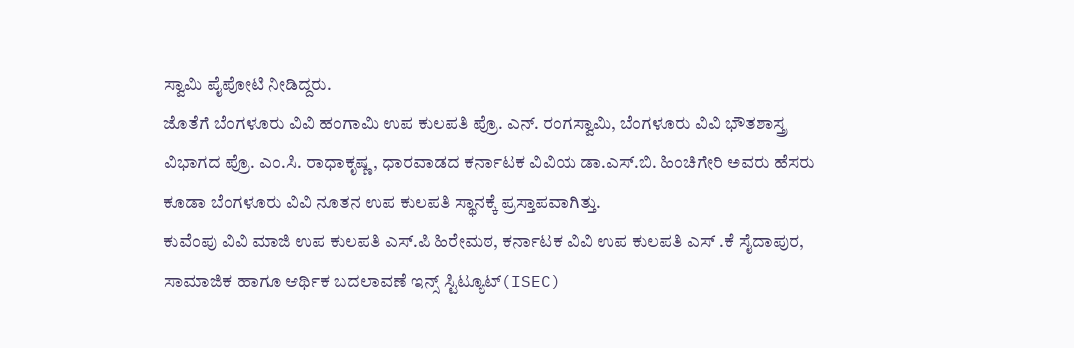ಸ್ವಾಮಿ ಪೈಪೋಟಿ ನೀಡಿದ್ದರು.
ಜೊತೆಗೆ ಬೆಂಗಳೂರು ವಿವಿ ಹಂಗಾಮಿ ಉಪ ಕುಲಪತಿ ಪ್ರೊ. ಎನ್. ರಂಗಸ್ವಾಮಿ, ಬೆಂಗಳೂರು ವಿವಿ ಭೌತಶಾಸ್ತ್ರ ವಿಭಾಗದ ಪ್ರೊ. ಎಂ.ಸಿ. ರಾಧಾಕೃಷ್ಣ, ಧಾರವಾಡದ ಕರ್ನಾಟಕ ವಿವಿಯ ಡಾ.ಎಸ್.ಬಿ. ಹಿಂಚಿಗೇರಿ ಅವರು ಹೆಸರು ಕೂಡಾ ಬೆಂಗಳೂರು ವಿವಿ ನೂತನ ಉಪ ಕುಲಪತಿ ಸ್ಥಾನಕ್ಕೆ ಪ್ರಸ್ತಾಪವಾಗಿತ್ತು.
ಕುವೆಂಪು ವಿವಿ ಮಾಜಿ ಉಪ ಕುಲಪತಿ ಎಸ್.ಪಿ ಹಿರೇಮಠ, ಕರ್ನಾಟಕ ವಿವಿ ಉಪ ಕುಲಪತಿ ಎಸ್ .ಕೆ ಸೈದಾಪುರ, ಸಾಮಾಜಿಕ ಹಾಗೂ ಆರ್ಥಿಕ ಬದಲಾವಣೆ ಇನ್ಸ್ ಸ್ಟಿಟ್ಯೂಟ್(ISEC)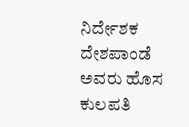ನಿರ್ದೇಶಕ ದೇಶಪಾಂಡೆ ಅವರು ಹೊಸ ಕುಲಪತಿ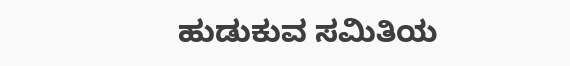ಹುಡುಕುವ ಸಮಿತಿಯ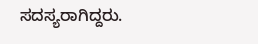ಸದಸ್ಯರಾಗಿದ್ದರು.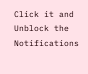Click it and Unblock the Notifications